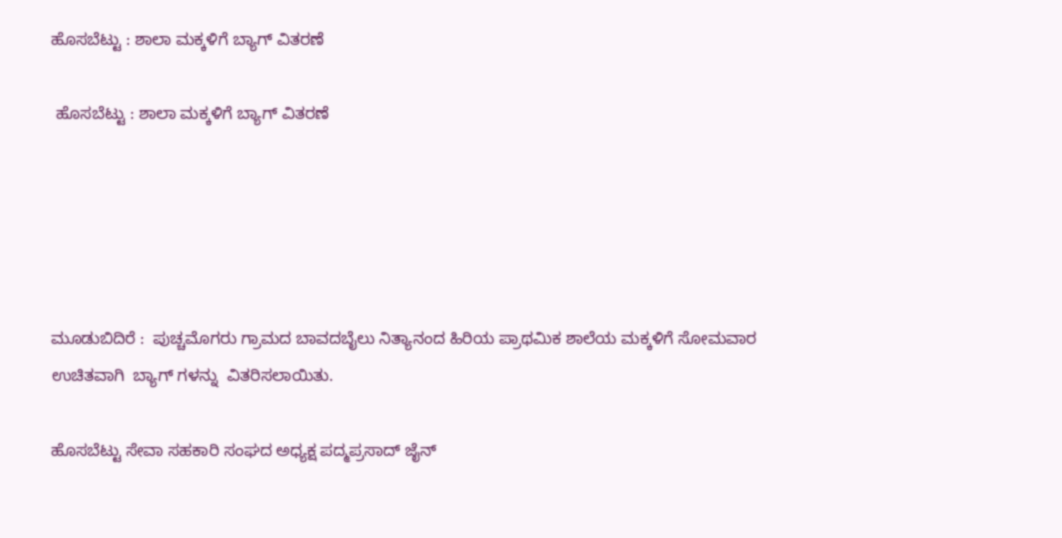ಹೊಸಬೆಟ್ಟು : ಶಾಲಾ ಮಕ್ಕಳಿಗೆ ಬ್ಯಾಗ್ ವಿತರಣೆ

 ಹೊಸಬೆಟ್ಟು : ಶಾಲಾ ಮಕ್ಕಳಿಗೆ ಬ್ಯಾಗ್ ವಿತರಣೆ





ಮೂಡುಬಿದಿರೆ :  ಪುಚ್ಚಮೊಗರು ಗ್ರಾಮದ ಬಾವದಬೈಲು ನಿತ್ಯಾನಂದ ಹಿರಿಯ ಪ್ರಾಥಮಿಕ ಶಾಲೆಯ ಮಕ್ಕಳಿಗೆ ಸೋಮವಾರ ಉಚಿತವಾಗಿ  ಬ್ಯಾಗ್ ಗಳನ್ನು  ವಿತರಿಸಲಾಯಿತು.

ಹೊಸಬೆಟ್ಟು ಸೇವಾ ಸಹಕಾರಿ ಸಂಘದ ಅಧ್ಯಕ್ಷ ಪದ್ಮಪ್ರಸಾದ್ ಜೈನ್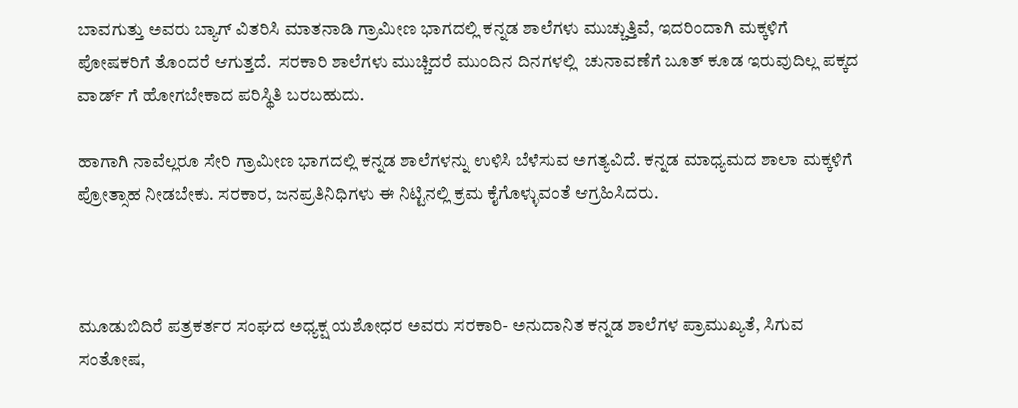ಬಾವಗುತ್ತು ಅವರು ಬ್ಯಾಗ್ ವಿತರಿಸಿ ಮಾತನಾಡಿ ಗ್ರಾಮೀಣ ಭಾಗದಲ್ಲಿ ಕನ್ನಡ ಶಾಲೆಗಳು ಮುಚ್ಚುತ್ತಿವೆ, ಇದರಿಂದಾಗಿ ಮಕ್ಕಳಿಗೆ ಪೋಷಕರಿಗೆ ತೊಂದರೆ ಆಗುತ್ತದೆ.  ಸರಕಾರಿ ಶಾಲೆಗಳು ಮುಚ್ಚಿದರೆ ಮುಂದಿನ ದಿನಗಳಲ್ಲಿ  ಚುನಾವಣೆಗೆ ಬೂತ್ ಕೂಡ ಇರುವುದಿಲ್ಲ ಪಕ್ಕದ ವಾರ್ಡ್ ಗೆ ಹೋಗಬೇಕಾದ ಪರಿಸ್ಥಿತಿ ಬರಬಹುದು.

ಹಾಗಾಗಿ ನಾವೆಲ್ಲರೂ ಸೇರಿ ಗ್ರಾಮೀಣ ಭಾಗದಲ್ಲಿ ಕನ್ನಡ ಶಾಲೆಗಳನ್ನು ಉಳಿಸಿ ಬೆಳೆಸುವ ಅಗತ್ಯವಿದೆ. ಕನ್ನಡ ಮಾಧ್ಯಮದ ಶಾಲಾ ಮಕ್ಕಳಿಗೆ  ಪ್ರೋತ್ಸಾಹ ನೀಡಬೇಕು. ಸರಕಾರ, ಜನಪ್ರತಿನಿಧಿಗಳು ಈ ನಿಟ್ಟಿನಲ್ಲಿ ಕ್ರಮ ಕೈಗೊಳ್ಳುವಂತೆ ಆಗ್ರಹಿಸಿದರು.



ಮೂಡುಬಿದಿರೆ ಪತ್ರಕರ್ತರ ಸಂಘದ ಅಧ್ಯಕ್ಷ ಯಶೋಧರ ಅವರು ಸರಕಾರಿ- ಅನುದಾನಿತ ಕನ್ನಡ ಶಾಲೆಗಳ ಪ್ರಾಮುಖ್ಯತೆ, ಸಿಗುವ ಸಂತೋಷ,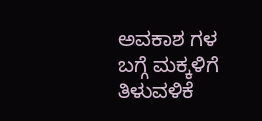ಅವಕಾಶ ಗಳ ಬಗ್ಗೆ ಮಕ್ಕಳಿಗೆ ತಿಳುವಳಿಕೆ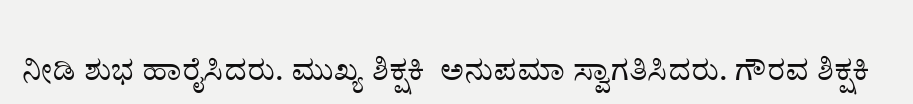ನೀಡಿ ಶುಭ ಹಾರೈಸಿದರು. ಮುಖ್ಯ ಶಿಕ್ಷಕಿ  ಅನುಪಮಾ ಸ್ವಾಗತಿಸಿದರು. ಗೌರವ ಶಿಕ್ಷಕಿ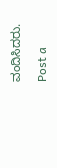ವಂದಿಸಿದರು.

Post a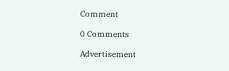Comment

0 Comments

Advertisement